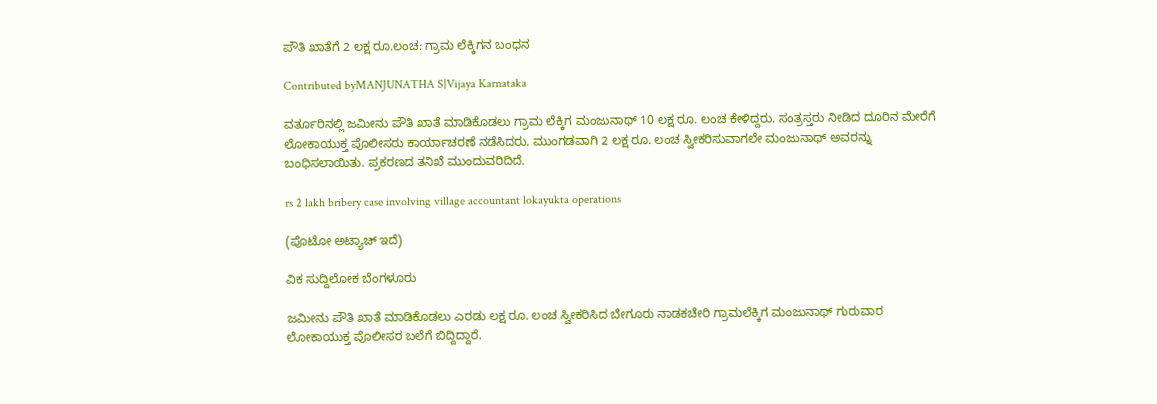ಪೌತಿ ಖಾತೆಗೆ 2 ಲಕ್ಷ ರೂ.ಲಂಚ: ಗ್ರಾಮ ಲೆಕ್ಕಿಗನ ಬಂಧನ

Contributed byMANJUNATHA S|Vijaya Karnataka

ವರ್ತೂರಿನಲ್ಲಿ ಜಮೀನು ಪೌತಿ ಖಾತೆ ಮಾಡಿಕೊಡಲು ಗ್ರಾಮ ಲೆಕ್ಕಿಗ ಮಂಜುನಾಥ್ 10 ಲಕ್ಷ ರೂ. ಲಂಚ ಕೇಳಿದ್ದರು. ಸಂತ್ರಸ್ತರು ನೀಡಿದ ದೂರಿನ ಮೇರೆಗೆ ಲೋಕಾಯುಕ್ತ ಪೊಲೀಸರು ಕಾರ್ಯಾಚರಣೆ ನಡೆಸಿದರು. ಮುಂಗಡವಾಗಿ 2 ಲಕ್ಷ ರೂ. ಲಂಚ ಸ್ವೀಕರಿಸುವಾಗಲೇ ಮಂಜುನಾಥ್ ಅವರನ್ನು ಬಂಧಿಸಲಾಯಿತು. ಪ್ರಕರಣದ ತನಿಖೆ ಮುಂದುವರಿದಿದೆ.

rs 2 lakh bribery case involving village accountant lokayukta operations

(ಪೊಟೋ ಅಟ್ಯಾಚ್ ಇದೆ)

ವಿಕ ಸುದ್ದಿಲೋಕ ಬೆಂಗಳೂರು

ಜಮೀನು ಪೌತಿ ಖಾತೆ ಮಾಡಿಕೊಡಲು ಎರಡು ಲಕ್ಷ ರೂ. ಲಂಚ ಸ್ವೀಕರಿಸಿದ ಬೇಗೂರು ನಾಡಕಚೇರಿ ಗ್ರಾಮಲೆಕ್ಕಿಗ ಮಂಜುನಾಥ್ ಗುರುವಾರ ಲೋಕಾಯುಕ್ತ ಪೊಲೀಸರ ಬಲೆಗೆ ಬಿದ್ದಿದ್ದಾರೆ.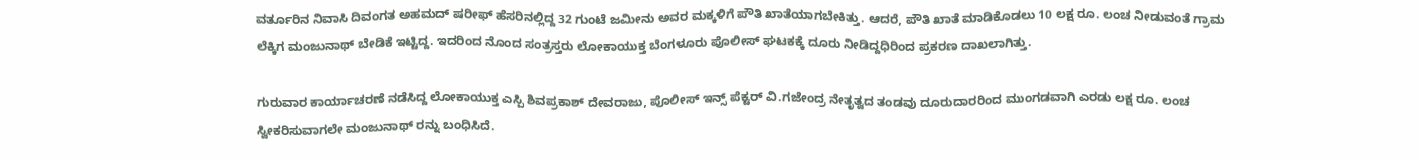ವರ್ತೂರಿನ ನಿವಾಸಿ ದಿವಂಗತ ಅಹಮದ್ ಷರೀಫ್ ಹೆಸರಿನಲ್ಲಿದ್ದ 32 ಗುಂಟೆ ಜಮೀನು ಅವರ ಮಕ್ಕಳಿಗೆ ಪೌತಿ ಖಾತೆಯಾಗಬೇಕಿತ್ತು. ಆದರೆ, ಪೌತಿ ಖಾತೆ ಮಾಡಿಕೊಡಲು 10 ಲಕ್ಷ ರೂ. ಲಂಚ ನೀಡುವಂತೆ ಗ್ರಾಮ ಲೆಕ್ಕಿಗ ಮಂಜುನಾಥ್ ಬೇಡಿಕೆ ಇಟ್ಟಿದ್ದ. ಇದರಿಂದ ನೊಂದ ಸಂತ್ರಸ್ತರು ಲೋಕಾಯುಕ್ತ ಬೆಂಗಳೂರು ಪೊಲೀಸ್ ಘಟಕಕ್ಕೆ ದೂರು ನೀಡಿದ್ದಧಿರಿಂದ ಪ್ರಕರಣ ದಾಖಲಾಗಿತ್ತು.

ಗುರುವಾರ ಕಾರ್ಯಾಚರಣೆ ನಡೆಸಿದ್ದ ಲೋಕಾಯುಕ್ತ ಎಸ್ಪಿ ಶಿವಪ್ರಕಾಶ್ ದೇವರಾಜು, ಪೊಲೀಸ್ ಇನ್ಸ್ ಪೆಕ್ಟರ್ ವಿ.ಗಜೇಂದ್ರ ನೇತೃತ್ವದ ತಂಡವು ದೂರುದಾರರಿಂದ ಮುಂಗಡವಾಗಿ ಎರಡು ಲಕ್ಷ ರೂ. ಲಂಚ ಸ್ವೀಕರಿಸುವಾಗಲೇ ಮಂಜುನಾಥ್ ರನ್ನು ಬಂಧಿಸಿದೆ.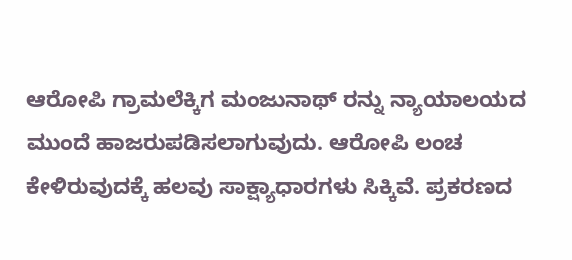ಆರೋಪಿ ಗ್ರಾಮಲೆಕ್ಕಿಗ ಮಂಜುನಾಥ್ ರನ್ನು ನ್ಯಾಯಾಲಯದ ಮುಂದೆ ಹಾಜರುಪಡಿಸಲಾಗುವುದು. ಆರೋಪಿ ಲಂಚ ಕೇಳಿರುವುದಕ್ಕೆ ಹಲವು ಸಾಕ್ಷ್ಯಾಧಾರಗಳು ಸಿಕ್ಕಿವೆ. ಪ್ರಕರಣದ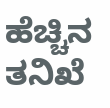ಹೆಚ್ಚಿನ ತನಿಖೆ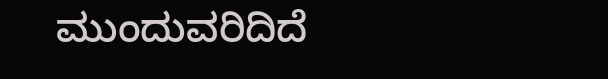ಮುಂದುವರಿದಿದೆ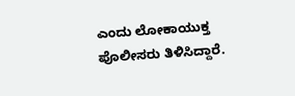ಎಂದು ಲೋಕಾಯುಕ್ತ ಪೊಲೀಸರು ತಿಳಿಸಿದ್ದಾರೆ.